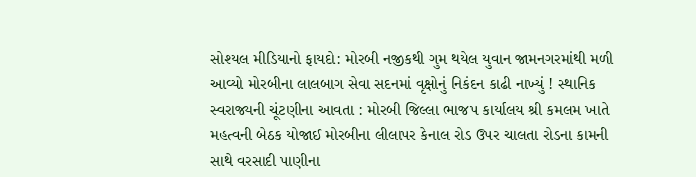સોશ્યલ મીડિયાનો ફાયદો: મોરબી નજીકથી ગુમ થયેલ યુવાન જામનગરમાંથી મળી આવ્યો મોરબીના લાલબાગ સેવા સદનમાં વૃક્ષોનું નિકંદન કાઢી નાખ્યું ! સ્થાનિક સ્વરાજ્યની ચૂંટણીના આવતા : મોરબી જિલ્લા ભાજપ કાર્યાલય શ્રી કમલમ ખાતે મહત્વની બેઠક યોજાઈ મોરબીના લીલાપર કેનાલ રોડ ઉપર ચાલતા રોડના કામની સાથે વરસાદી પાણીના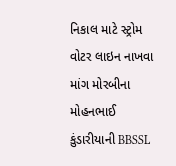નિકાલ માટે સ્ટ્રોમ વોટર લાઇન નાખવા માંગ મોરબીના મોહનભાઈ કુંડારીયાની BBSSL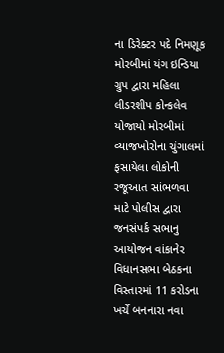ના ડિરેક્ટર પદે નિમણૂક મોરબીમાં યંગ ઇન્ડિયા ગ્રુપ દ્વારા મહિલા લીડરશીપ કોન્કલેવ યોજાયો મોરબીમાં વ્યાજખોરોના ચુંગાલમાં ફસાયેલા લોકોની રજૂઆત સાંભળવા માટે પોલીસ દ્વારા જનસંપર્ક સભાનુ આયોજન વાંકાનેર વિધાનસભા બેઠકના વિસ્તારમાં 11 કરોડના ખર્ચે બનનારા નવા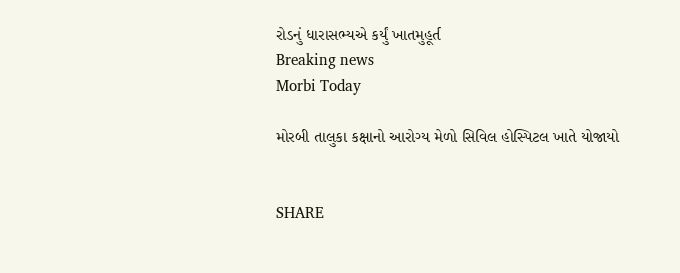રોડનું ધારાસભ્યએ કર્યું ખાતમુહૂર્ત
Breaking news
Morbi Today

મોરબી તાલુકા કક્ષાનો આરોગ્ય મેળો સિવિલ હોસ્પિટલ ખાતે યોજાયો


SHARE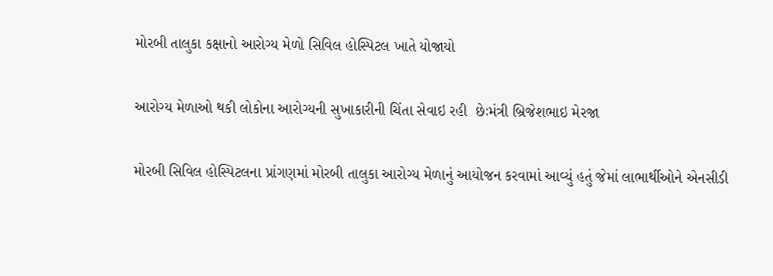મોરબી તાલુકા કક્ષાનો આરોગ્ય મેળો સિવિલ હોસ્પિટલ ખાતે યોજાયો

આરોગ્ય મેળાઓ થકી લોકોના આરોગ્યની સુખાકારીની ચિંતા સેવાઇ રહી  છેઃમંત્રી બ્રિજેશભાઇ મેરજા

મોરબી સિવિલ હોસ્પિટલના પ્રાંગણમાં મોરબી તાલુકા આરોગ્ય મેળાનું આયોજન કરવામાં આવ્યું હતું જેમાં લાભાર્થીઓને એનસીડી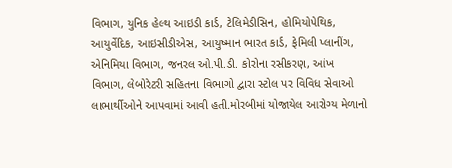વિભાગ, યુનિક હેલ્થ આઇડી કાર્ડ, ટેલિમેડીસિન, હોમિયોપેથિક, આયુર્વેદિક, આઇસીડીએસ, આયુષ્માન ભારત કાર્ડ, ફેમિલી પ્લાનીંગ, એનિમિયા વિભાગ, જનરલ ઓ.પી.ડી. કોરોના રસીકરણ, આંખ વિભાગ, લેબોરેટરી સહિતના વિભાગો દ્વારા સ્ટોલ પર વિવિધ સેવાઓ લાભાર્થીઓને આપવામાં આવી હતી.મોરબીમાં યોજાયેલ આરોગ્ય મેળાનો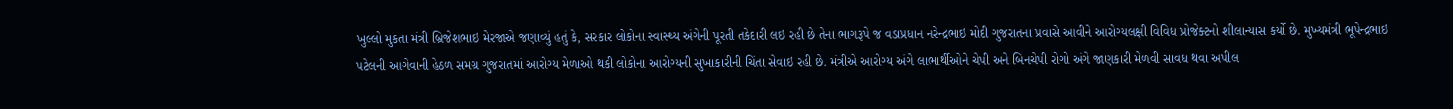ખુલ્લો મુકતા મંત્રી બ્રિજેશભાઇ મેરજાએ જણાવ્યું હતું કે, સરકાર લોકોના સ્વાસ્થ્ય અંગેની પૂરતી તકેદારી લઇ રહી છે તેના ભાગરૂપે જ વડાપ્રધાન નરેન્દ્રભાઇ મોદી ગુજરાતના પ્રવાસે આવીને આરોગ્યલક્ષી વિવિધ પ્રોજેક્ટનો શીલાન્યાસ કર્યો છે. મુખ્યમંત્રી ભૂપેન્દ્રભાઇ પટેલની આગેવાની હેઠળ સમગ્ર ગુજરાતમાં આરોગ્ય મેળાઓ થકી લોકોના આરોગ્યની સુખાકારીની ચિંતા સેવાઇ રહી છે. મંત્રીએ આરોગ્ય અંગે લાભાર્થીઓને ચેપી અને બિનચેપી રોગો અંગે જાણકારી મેળવી સાવધ થવા અપીલ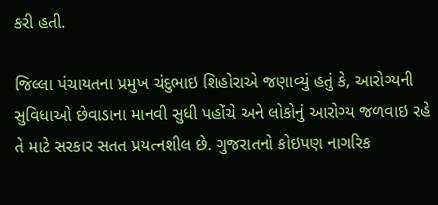કરી હતી.

જિલ્લા પંચાયતના પ્રમુખ ચંદુભાઇ શિહોરાએ જણાવ્યું હતું કે, આરોગ્યની સુવિધાઓ છેવાડાના માનવી સુધી પહોંચે અને લોકોનું આરોગ્ય જળવાઇ રહે તે માટે સરકાર સતત પ્રયત્નશીલ છે. ગુજરાતનો કોઇપણ નાગરિક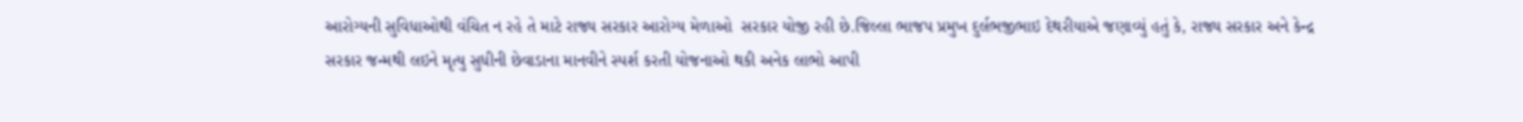આરોગ્યની સુવિધાઓથી વંચિત ન રહે તે માટે રાજ્ય સરકાર આરોગ્ય મેળાઓ  સરકાર યોજી રહી છે.જિલ્લા ભાજપ પ્રમુખ દુર્લભજીભાઇ દેથરીયાએ જણાવ્યું હતું કે, રાજ્ય સરકાર અને કેન્દ્ર સરકાર જન્મથી લઇને મૃત્યુ સુધીની છેવાડાના માનવીને સ્પર્શ કરતી યોજનાઓ થકી અનેક લાભો આપી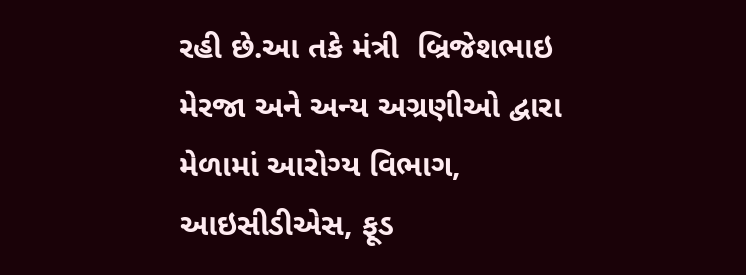રહી છે.આ તકે મંત્રી  બ્રિજેશભાઇ મેરજા અને અન્ય અગ્રણીઓ દ્વારા મેળામાં આરોગ્ય વિભાગ, આઇસીડીએસ, ફૂડ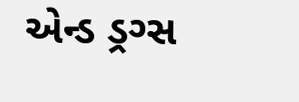એન્ડ ડ્રગ્સ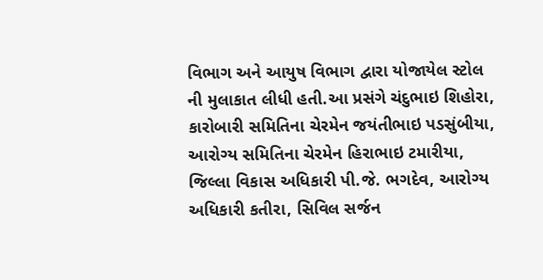વિભાગ અને આયુષ વિભાગ દ્વારા યોજાયેલ સ્ટોલ ની મુલાકાત લીધી હતી.આ પ્રસંગે ચંદુભાઇ શિહોરા, કારોબારી સમિતિના ચેરમેન જયંતીભાઇ પડસુંબીયા, આરોગ્ય સમિતિના ચેરમેન હિરાભાઇ ટમારીયા, જિલ્લા વિકાસ અધિકારી પી.જે. ભગદેવ, આરોગ્ય અધિકારી કતીરા, સિવિલ સર્જન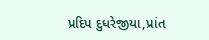પ્રદિપ દુધરેજીયા,પ્રાંત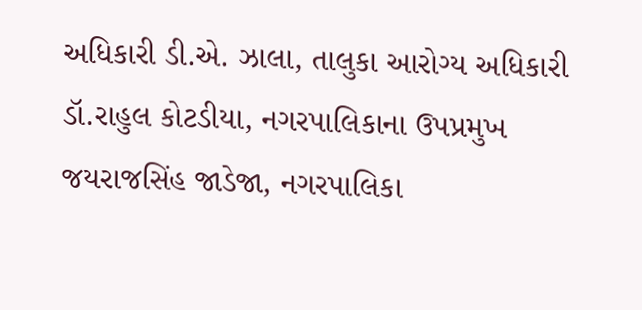અધિકારી ડી.એ. ઝાલા, તાલુકા આરોગ્ય અધિકારી ડૉ.રાહુલ કોટડીયા, નગરપાલિકાના ઉપપ્રમુખ જયરાજસિંહ જાડેજા, નગરપાલિકા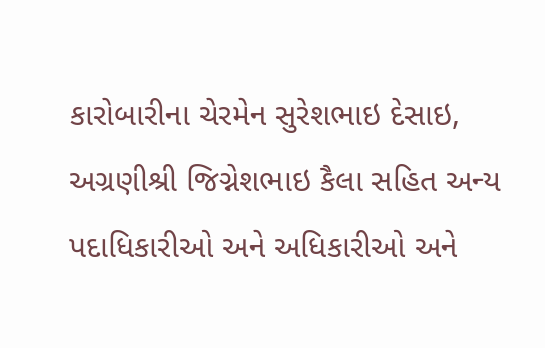કારોબારીના ચેરમેન સુરેશભાઇ દેસાઇ, અગ્રણીશ્રી જિગ્નેશભાઇ કૈલા સહિત અન્ય પદાધિકારીઓ અને અધિકારીઓ અને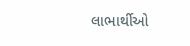લાભાર્થીઓ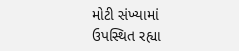મોટી સંખ્યામાં ઉપસ્થિત રહ્યા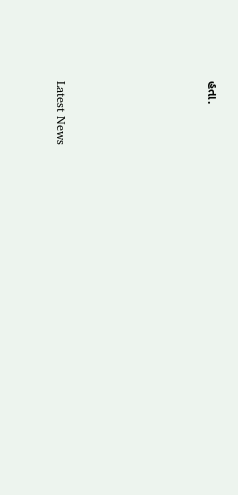હતા.






Latest News